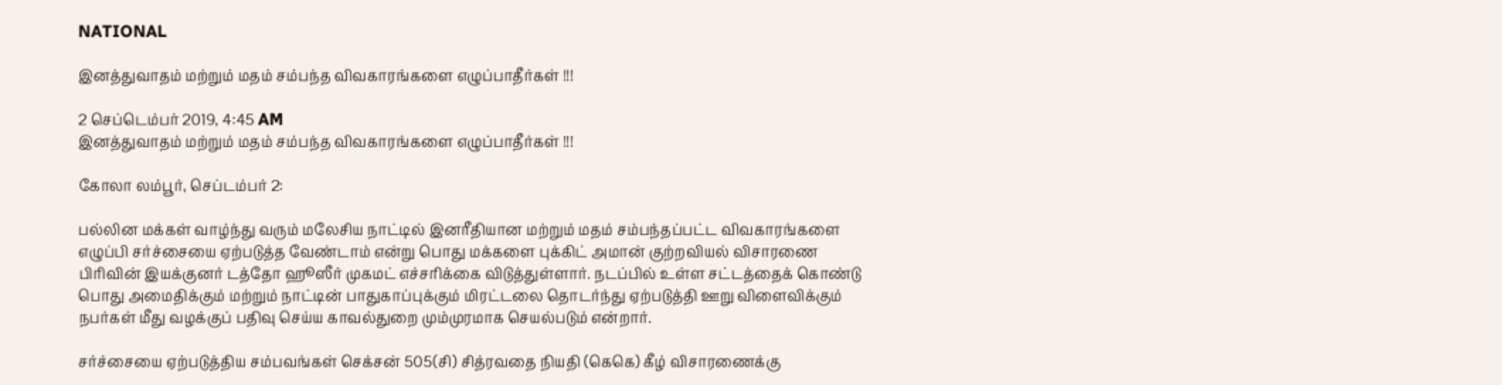NATIONAL

இனத்துவாதம் மற்றும் மதம் சம்பந்த விவகாரங்களை எழுப்பாதீர்கள் !!!

2 செப்டெம்பர் 2019, 4:45 AM
இனத்துவாதம் மற்றும் மதம் சம்பந்த விவகாரங்களை எழுப்பாதீர்கள் !!!

கோலா லம்பூர், செப்டம்பர் 2:

பல்லின மக்கள் வாழ்ந்து வரும் மலேசிய நாட்டில் இனரீதியான மற்றும் மதம் சம்பந்தப்பட்ட விவகாரங்களை எழுப்பி சர்ச்சையை ஏற்படுத்த வேண்டாம் என்று பொது மக்களை புக்கிட் அமான் குற்றவியல் விசாரணை பிரிவின் இயக்குனர் டத்தோ ஹூஸீர் முகமட் எச்சரிக்கை விடுத்துள்ளார். நடப்பில் உள்ள சட்டத்தைக் கொண்டு பொது அமைதிக்கும் மற்றும் நாட்டின் பாதுகாப்புக்கும் மிரட்டலை தொடர்ந்து ஏற்படுத்தி ஊறு விளைவிக்கும் நபர்கள் மீது வழக்குப் பதிவு செய்ய காவல்துறை மும்முரமாக செயல்படும் என்றார்.

சர்ச்சையை ஏற்படுத்திய சம்பவங்கள் செக்சன் 505(சி) சித்ரவதை நியதி (கெகெ) கீழ் விசாரணைக்கு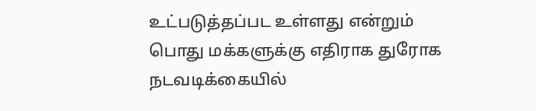உட்படுத்தப்பட உள்ளது என்றும் பொது மக்களுக்கு எதிராக துரோக நடவடிக்கையில்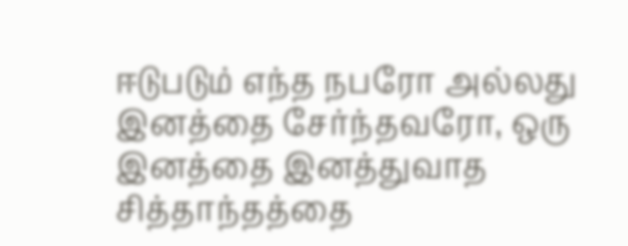ஈடுபடும் எந்த நபரோ அல்லது இனத்தை சேர்ந்தவரோ, ஒரு இனத்தை இனத்துவாத சித்தாந்தத்தை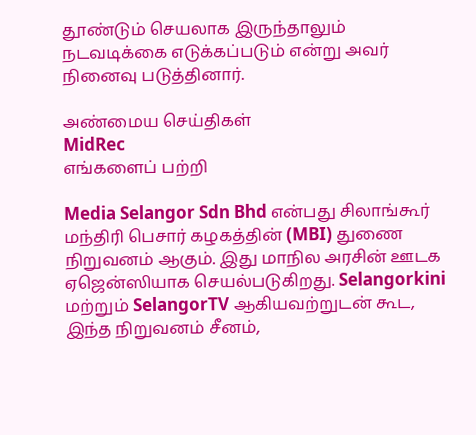தூண்டும் செயலாக இருந்தாலும் நடவடிக்கை எடுக்கப்படும் என்று அவர்  நினைவு படுத்தினார்.

அண்மைய செய்திகள்
MidRec
எங்களைப் பற்றி

Media Selangor Sdn Bhd என்பது சிலாங்கூர் மந்திரி பெசார் கழகத்தின் (MBI) துணை நிறுவனம் ஆகும். இது மாநில அரசின் ஊடக ஏஜென்ஸியாக செயல்படுகிறது. Selangorkini மற்றும் SelangorTV ஆகியவற்றுடன் கூட, இந்த நிறுவனம் சீனம்,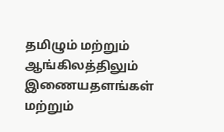தமிழும் மற்றும் ஆங்கிலத்திலும் இணையதளங்கள் மற்றும்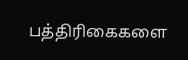பத்திரிகைகளை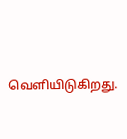வெளியிடுகிறது.